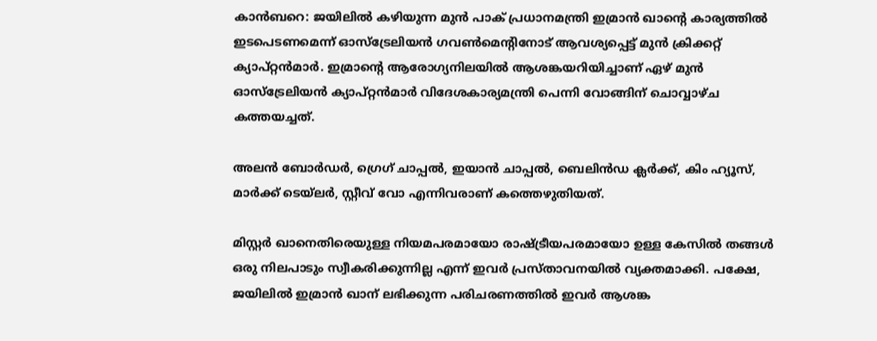കാന്‍ബറെ: ജയിലില്‍ കഴിയുന്ന മുന്‍ പാക് പ്രധാനമന്ത്രി ഇമ്രാന്‍ ഖാന്റെ കാര്യത്തില്‍ ഇടപെടണമെന്ന് ഓസ്‌ട്രേലിയന്‍ ഗവണ്‍മെന്റിനോട് ആവശ്യപ്പെട്ട് മുന്‍ ക്രിക്കറ്റ് ക്യാപ്റ്റന്‍മാര്‍. ഇമ്രാന്റെ ആരോഗ്യനിലയില്‍ ആശങ്കയറിയിച്ചാണ് ഏഴ് മുന്‍ ഓസ്‌ട്രേലിയന്‍ ക്യാപ്റ്റന്‍മാര്‍ വിദേശകാര്യമന്ത്രി പെന്നി വോങ്ങിന് ചൊവ്വാഴ്ച കത്തയച്ചത്.

അലന്‍ ബോര്‍ഡര്‍, ഗ്രെഗ് ചാപ്പല്‍, ഇയാന്‍ ചാപ്പല്‍, ബെലിന്‍ഡ ക്ലര്‍ക്ക്, കിം ഹ്യൂസ്, മാര്‍ക്ക് ടെയ്‌ലര്‍, സ്റ്റീവ് വോ എന്നിവരാണ് കത്തെഴുതിയത്.

മിസ്റ്റര്‍ ഖാനെതിരെയുള്ള നിയമപരമായോ രാഷ്ട്രീയപരമായോ ഉള്ള കേസില്‍ തങ്ങള്‍ ഒരു നിലപാടും സ്വീകരിക്കുന്നില്ല എന്ന് ഇവര്‍ പ്രസ്താവനയില്‍ വ്യക്തമാക്കി. പക്ഷേ, ജയിലില്‍ ഇമ്രാന്‍ ഖാന് ലഭിക്കുന്ന പരിചരണത്തില്‍ ഇവര്‍ ആശങ്ക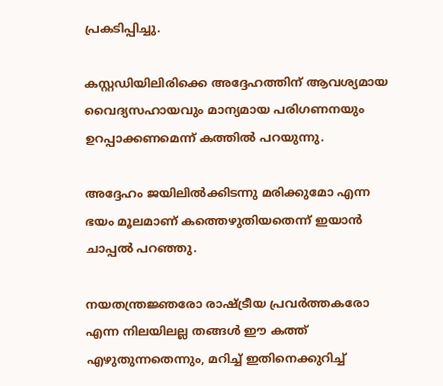പ്രകടിപ്പിച്ചു.

കസ്റ്റഡിയിലിരിക്കെ അദ്ദേഹത്തിന് ആവശ്യമായ വൈദ്യസഹായവും മാന്യമായ പരിഗണനയും ഉറപ്പാക്കണമെന്ന് കത്തില്‍ പറയുന്നു.

അദ്ദേഹം ജയിലില്‍ക്കിടന്നു മരിക്കുമോ എന്ന ഭയം മൂലമാണ് കത്തെഴുതിയതെന്ന് ഇയാന്‍ ചാപ്പല്‍ പറഞ്ഞു.

നയതന്ത്രജ്ഞരോ രാഷ്ട്രീയ പ്രവര്‍ത്തകരോ എന്ന നിലയിലല്ല തങ്ങള്‍ ഈ കത്ത് എഴുതുന്നതെന്നും, മറിച്ച് ഇതിനെക്കുറിച്ച്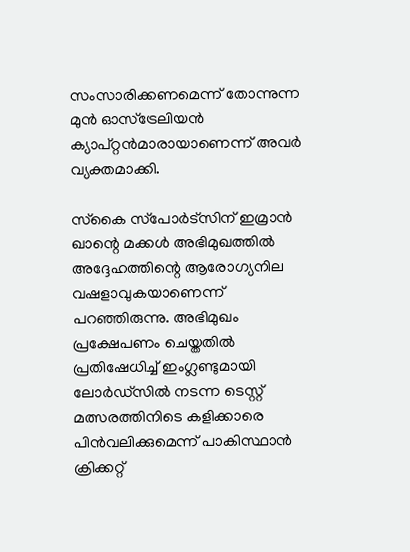സംസാരിക്കണമെന്ന് തോന്നുന്ന മുന്‍ ഓസ്‌ട്രേലിയന്‍ ക്യാപ്റ്റന്‍മാരായാണെന്ന് അവര്‍ വ്യക്തമാക്കി.

സ്‌കൈ സ്‌പോര്‍ട്‌സിന് ഇമ്രാന്‍ ഖാന്റെ മക്കള്‍ അഭിമുഖത്തില്‍ അദ്ദേഹത്തിന്റെ ആരോഗ്യനില വഷളാവുകയാണെന്ന് പറഞ്ഞിരുന്നു. അഭിമുഖം പ്രക്ഷേപണം ചെയ്തതില്‍ പ്രതിഷേധിച്ച് ഇംഗ്ലണ്ടുമായി ലോര്‍ഡ്‌സില്‍ നടന്ന ടെസ്റ്റ് മത്സരത്തിനിടെ കളിക്കാരെ പിന്‍വലിക്കുമെന്ന് പാകിസ്ഥാന്‍ ക്രിക്കറ്റ്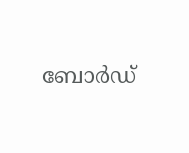ബോര്‍ഡ്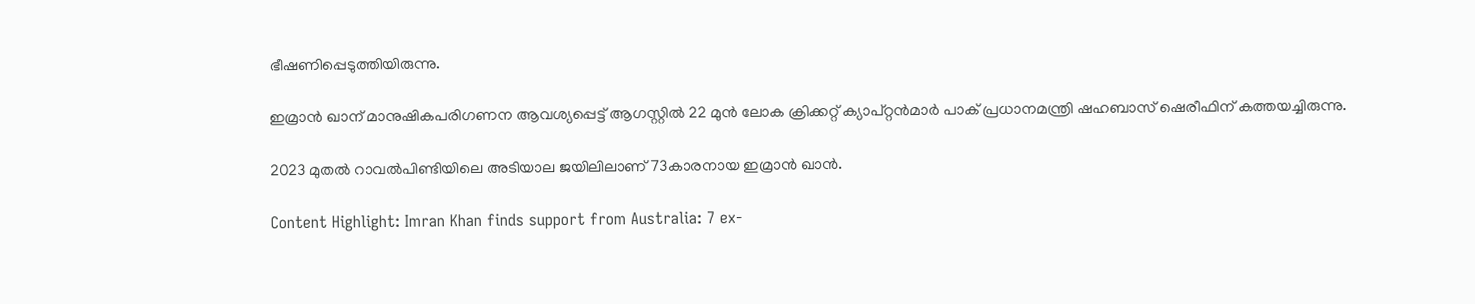ഭീഷണിപ്പെടുത്തിയിരുന്നു.

ഇമ്രാന്‍ ഖാന് മാനുഷികപരിഗണന ആവശ്യപ്പെട്ട് ആഗസ്റ്റില്‍ 22 മുന്‍ ലോക ക്രിക്കറ്റ് ക്യാപ്റ്റന്‍മാര്‍ പാക് പ്രധാനമന്ത്രി ഷഹബാസ് ഷെരീഫിന് കത്തയച്ചിരുന്നു.

2023 മുതല്‍ റാവല്‍പിണ്ടിയിലെ അടിയാല ജയിലിലാണ് 73കാരനായ ഇമ്രാന്‍ ഖാന്‍.

Content Highlight: Imran Khan finds support from Australia: 7 ex-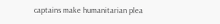captains make humanitarian plea